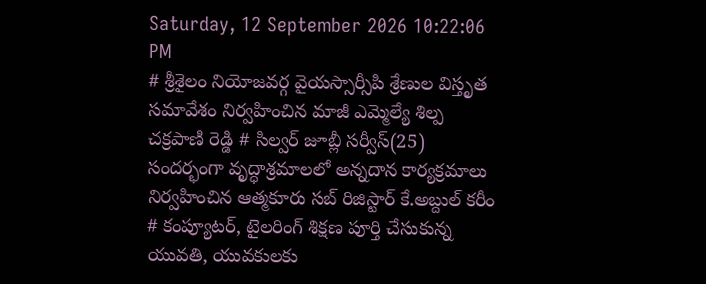Saturday, 12 September 2026 10:22:06 PM
# శ్రీశైలం నియోజవర్గ వైయస్సార్సీపి శ్రేణుల విస్తృత సమావేశం నిర్వహించిన మాజీ ఎమ్మెల్యే శిల్ప చక్రపాణి రెడ్డి # సిల్వర్ జూబ్లీ సర్వీస్(25) సందర్భంగా వృద్ధాశ్రమాలలో అన్నదాన కార్యక్రమాలు నిర్వహించిన ఆత్మకూరు సబ్ రిజిస్టార్ కే.అబ్దుల్ కరీం # కంప్యూటర్, టైలరింగ్ శిక్షణ పూర్తి చేసుకున్న యువతి, యువకులకు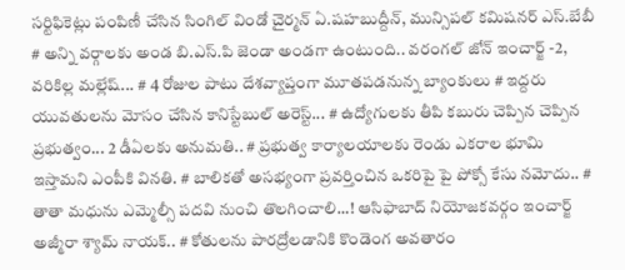సర్టిఫికెట్లు పంపిణీ చేసిన సింగిల్ విండో చైర్మన్ ఏ.షహబుద్దీన్, మున్సిపల్ కమిషనర్ ఎస్.బేబీ # అన్ని వర్గాలకు అండ బి.ఎస్.పి జెండా అండగా ఉంటుంది.. వరంగల్ జోన్ ఇంచార్జ్ -2, వరికిల్ల మల్లేష్... # 4 రోజుల పాటు దేశవ్యాప్తంగా మూతపడనున్న బ్యాంకులు # ఇద్దరు యువతులను మోసం చేసిన కానిస్టేబుల్ అరెస్ట్... # ఉద్యోగులకు తీపి కబురు చెప్పిన చెప్పిన ప్రభుత్వం... 2 డీఏలకు అనుమతి.. # ప్రభుత్వ కార్యాలయాలకు రెండు ఎకరాల భూమి ఇస్తామని ఎంపీకి వినతి. # బాలికతో అసభ్యంగా ప్రవర్తించిన ఒకరిపై పై పోక్సో కేసు నమోదు.. # తాతా మధును ఎమ్మెల్సీ పదవి నుంచి తొలగించాలి...! ఆసిఫాబాద్ నియోజకవర్గం ఇంచార్జ్ అజ్మీరా శ్యామ్ నాయక్.. # కోతులను పారద్రోలడానికి కొండెంగ అవతారం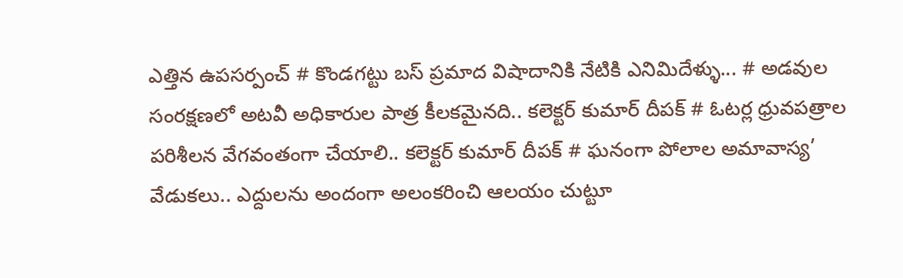ఎత్తిన ఉపసర్పంచ్ # కొండగట్టు బస్ ప్రమాద విషాదానికి నేటికి ఎనిమిదేళ్ళు... # అడవుల సంరక్షణలో అటవీ అధికారుల పాత్ర కీలకమైనది.. కలెక్టర్ కుమార్ దీపక్ # ఓటర్ల ధ్రువపత్రాల పరిశీలన వేగవంతంగా చేయాలి.. కలెక్టర్ కుమార్ దీపక్ # ఘనంగా పోలాల అమావాస్య’ వేడుకలు.. ఎద్దులను అందంగా అలంకరించి ఆలయం చుట్టూ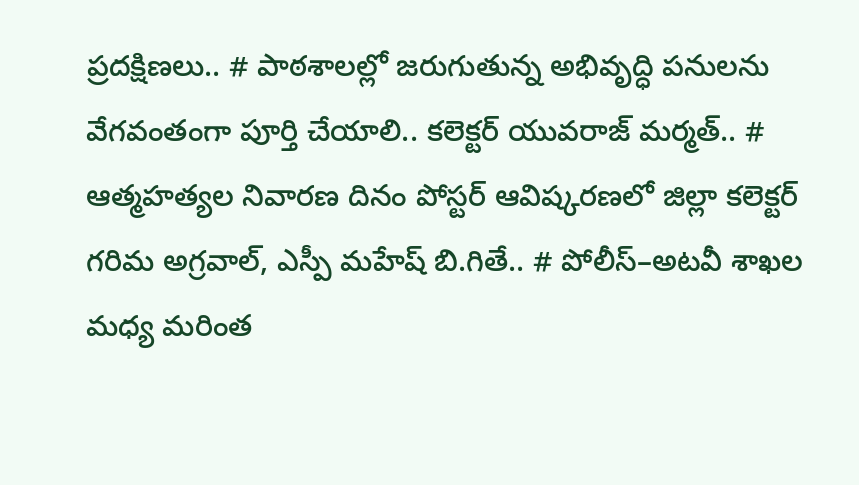ప్రదక్షిణలు.. # పాఠశాలల్లో జరుగుతున్న అభివృద్ధి పనులను వేగవంతంగా పూర్తి చేయాలి.. కలెక్టర్ యువరాజ్ మర్మత్.. # ఆత్మహత్యల నివారణ దినం పోస్టర్ ఆవిష్కరణలో జిల్లా కలెక్టర్ గరిమ అగ్రవాల్, ఎస్పీ మహేష్ బి.గితే.. # పోలీస్–అటవీ శాఖల మధ్య మరింత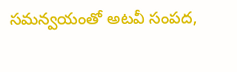సమన్వయంతో అటవీ సంపద,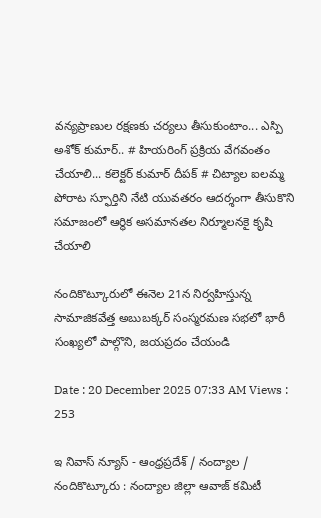వన్యప్రాణుల రక్షణకు చర్యలు తీసుకుంటాం... ఎస్పి అశోక్ కుమార్.. # హియరింగ్ ప్రక్రియ వేగవంతం చేయాలి... కలెక్టర్ కుమార్ దీపక్ # చిట్యాల ఐలమ్మ పోరాట స్ఫూర్తిని నేటి యువతరం ఆదర్శంగా తీసుకొని సమాజంలో ఆర్థిక అసమానతల నిర్మూలనకై కృషి చేయాలి

నందికొట్కూరులో ఈనెల 21న నిర్వహిస్తున్న సామాజికవేత్త అబుబక్కర్ సంస్మరమణ సభలో భారీ సంఖ్యలో పాల్గొని, జయప్రదం చేయండి

Date : 20 December 2025 07:33 AM Views : 253

ఇ నివాస్ న్యూస్ - ఆంధ్రప్రదేశ్ / నంద్యాల / నందికొట్కూరు : నంద్యాల జిల్లా ఆవాజ్ కమిటీ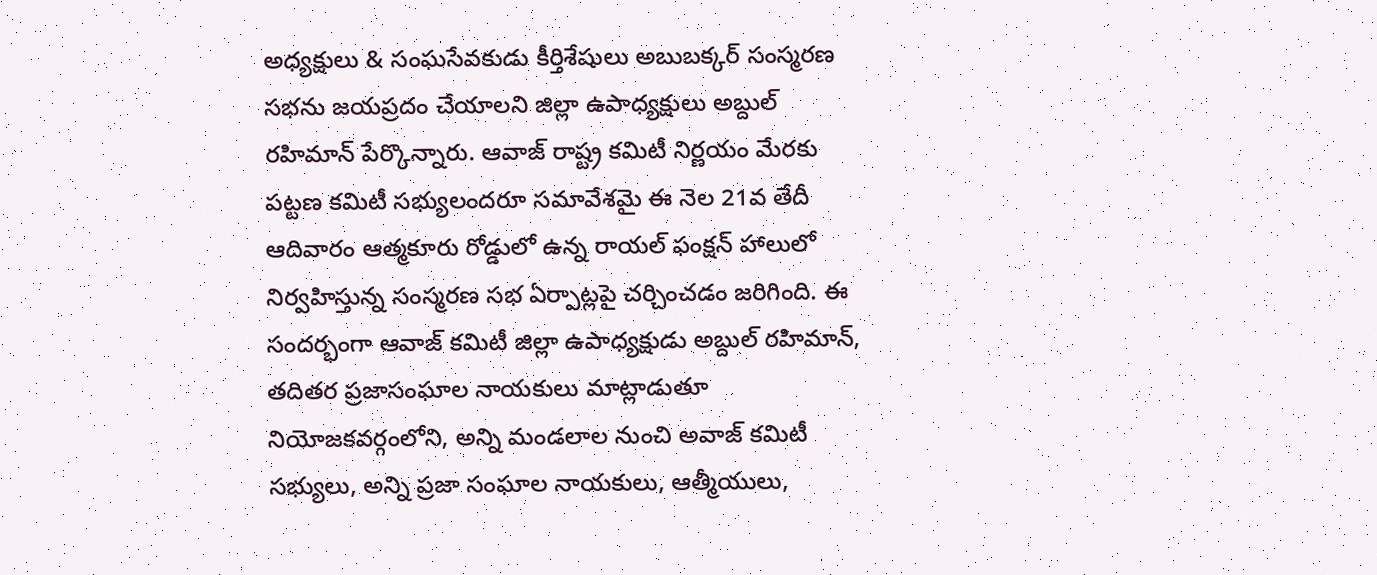అధ్యక్షులు & సంఘసేవకుడు కీర్తిశేషులు అబుబక్కర్ సంస్మరణ సభను జయప్రదం చేయాలని జిల్లా ఉపాధ్యక్షులు అబ్దుల్ రహిమాన్ పేర్కొన్నారు. ఆవాజ్ రాష్ట్ర కమిటీ నిర్ణయం మేరకు పట్టణ కమిటీ సభ్యులందరూ సమావేశమై ఈ నెల 21వ తేదీ ఆదివారం ఆత్మకూరు రోడ్డులో ఉన్న రాయల్ ఫంక్షన్ హాలులో నిర్వహిస్తున్న సంస్మరణ సభ ఏర్పాట్లపై చర్చించడం జరిగింది. ఈ సందర్భంగా ఆవాజ్ కమిటీ జిల్లా ఉపాధ్యక్షుడు అబ్దుల్ రహిమాన్, తదితర ప్రజాసంఘాల నాయకులు మాట్లాడుతూ నియోజకవర్గంలోని, అన్ని మండలాల నుంచి అవాజ్ కమిటీ సభ్యులు, అన్ని ప్రజా సంఘాల నాయకులు, ఆత్మీయులు,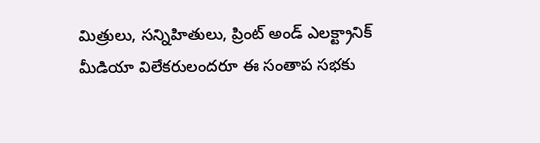మిత్రులు, సన్నిహితులు, ప్రింట్ అండ్ ఎలక్ట్రానిక్ మీడియా విలేకరులందరూ ఈ సంతాప సభకు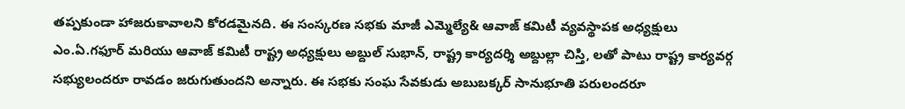తప్పకుండా హాజరుకావాలని కోరడమైనది. ఈ సంస్కరణ సభకు మాజీ ఎమ్మెల్యే& ఆవాజ్ కమిటీ వ్యవస్థాపక అధ్యక్షులు ఎం.ఏ.గఫూర్ మరియు ఆవాజ్ కమిటీ రాష్ట్ర అధ్యక్షులు అబ్దుల్ సుభాన్, రాష్ట్ర కార్యదర్శి అబ్దుల్లా చిస్తి, లతో పాటు రాష్ట్ర కార్యవర్గ సభ్యులందరూ రావడం జరుగుతుందని అన్నారు. ఈ సభకు సంఘ సేవకుడు అబుబక్కర్ సానుభూతి పరులందరూ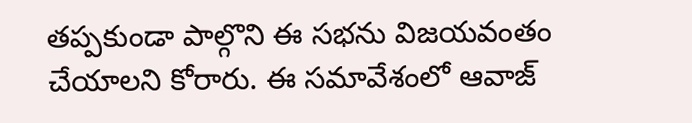తప్పకుండా పాల్గొని ఈ సభను విజయవంతం చేయాలని కోరారు. ఈ సమావేశంలో ఆవాజ్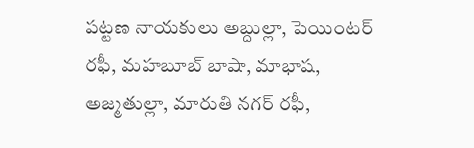పట్టణ నాయకులు అబ్దుల్లా, పెయింటర్ రఫీ, మహబూబ్ బాషా, మాభాష, అజ్మతుల్లా, మారుతి నగర్ రఫీ,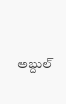అబ్దుల్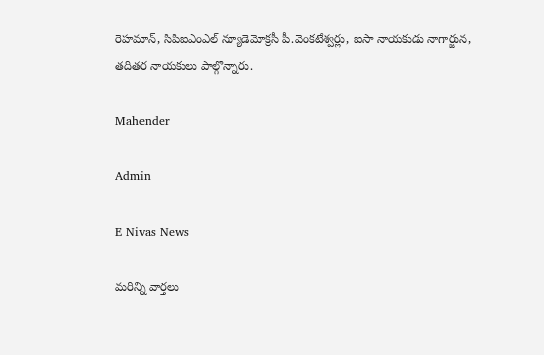రెహమాన్, సిపిఐఎంఎల్ న్యూడెమోక్రసీ పీ.వెంకటేశ్వర్లు, ఐసా నాయకుడు నాగార్జున, తదితర నాయకులు పాల్గొన్నారు.

Mahender

Admin

E Nivas News

మరిన్ని వార్తలు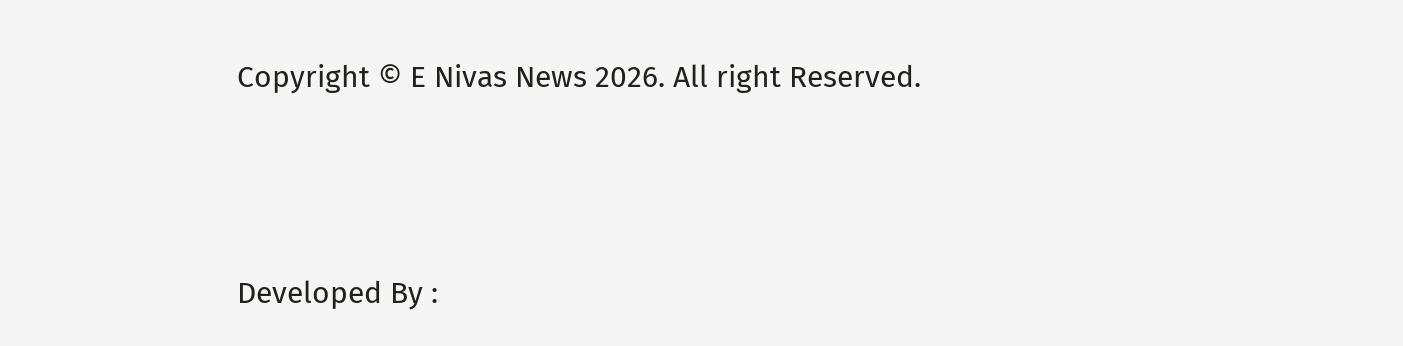Copyright © E Nivas News 2026. All right Reserved.



Developed By :